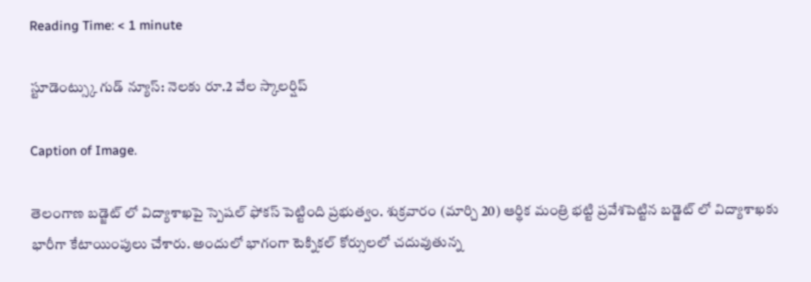Reading Time: < 1 minute

స్టూడెంట్స్కు గుడ్ న్యూస్: నెలకు రూ.2 వేల స్కాలర్షిప్

Caption of Image.

తెలంగాణ బడ్జెట్ లో విద్యాశాఖపై స్పెషల్ ఫోకస్ పెట్టింది ప్రభుత్వం. శుక్రవారం (మార్చి 20) ఆర్థిక మంత్రి భట్టి ప్రవేశపెట్టిన బడ్జెట్ లో విద్యాశాఖకు భారీగా కేటాయింపులు చేశారు. అందులో భాగంగా టెక్నికల్ కోర్సులలో చదువుతున్న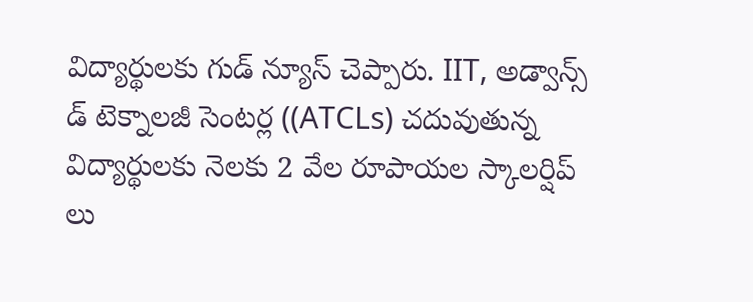విద్యార్థులకు గుడ్ న్యూస్ చెప్పారు. IIT, అడ్వాన్స్ డ్ టెక్నాలజీ సెంటర్ల ((ATCLs) చదువుతున్న విద్యార్థులకు నెలకు 2 వేల రూపాయల స్కాలర్షిప్ లు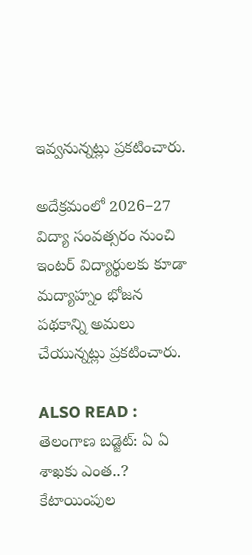ఇవ్వనున్నట్లు ప్రకటించారు.

అదేక్రమంలో 2026–27 విద్యా సంవత్సరం నుంచి ఇంటర్ విద్యార్థులకు కూడా మద్యాహ్నం భోజన పథకాన్ని అమలు చేయున్నట్లు ప్రకటించారు.

ALSO READ : తెలంగాణ బడ్జెట్: ఏ ఏ శాఖకు ఎంత..? కేటాయింపుల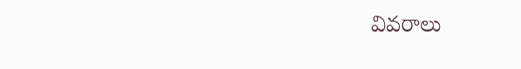వివరాలు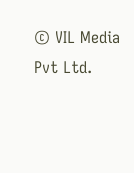© VIL Media Pvt Ltd.